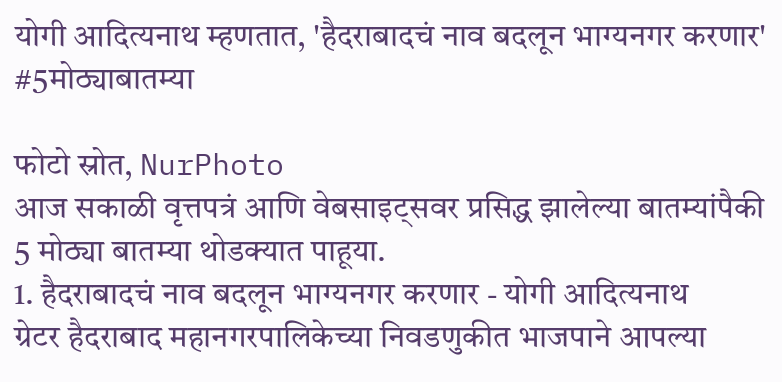योगी आदित्यनाथ म्हणतात, 'हैदराबादचं नाव बदलून भाग्यनगर करणार' #5मोठ्याबातम्या

फोटो स्रोत, NurPhoto
आज सकाळी वृत्तपत्रं आणि वेबसाइट्सवर प्रसिद्ध झालेल्या बातम्यांपैकी 5 मोठ्या बातम्या थोडक्यात पाहूया.
1. हैदराबादचं नाव बदलून भाग्यनगर करणार - योगी आदित्यनाथ
ग्रेटर हैदराबाद महानगरपालिकेच्या निवडणुकीत भाजपाने आपल्या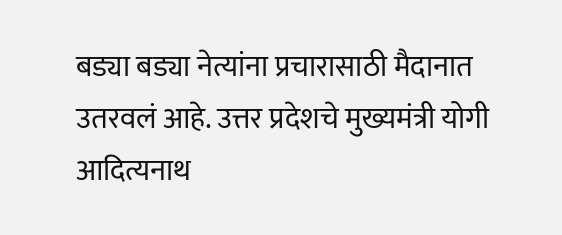बड्या बड्या नेत्यांना प्रचारासाठी मैदानात उतरवलं आहे. उत्तर प्रदेशचे मुख्यमंत्री योगी आदित्यनाथ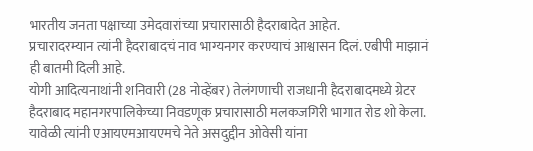भारतीय जनता पक्षाच्या उमेदवारांच्या प्रचारासाठी हैदराबादेत आहेत.
प्रचारादरम्यान त्यांनी हैदराबादचं नाव भाग्यनगर करण्याचं आश्वासन दिलं. एबीपी माझानं ही बातमी दिली आहे.
योगी आदित्यनाथांनी शनिवारी (28 नोव्हेंबर) तेलंगणाची राजधानी हैदराबादमध्ये ग्रेटर हैदराबाद महानगरपालिकेच्या निवडणूक प्रचारासाठी मलकजगिरी भागात रोड शो केला. यावेळी त्यांनी एआयएमआयएमचे नेते असदुद्दीन ओवेसी यांना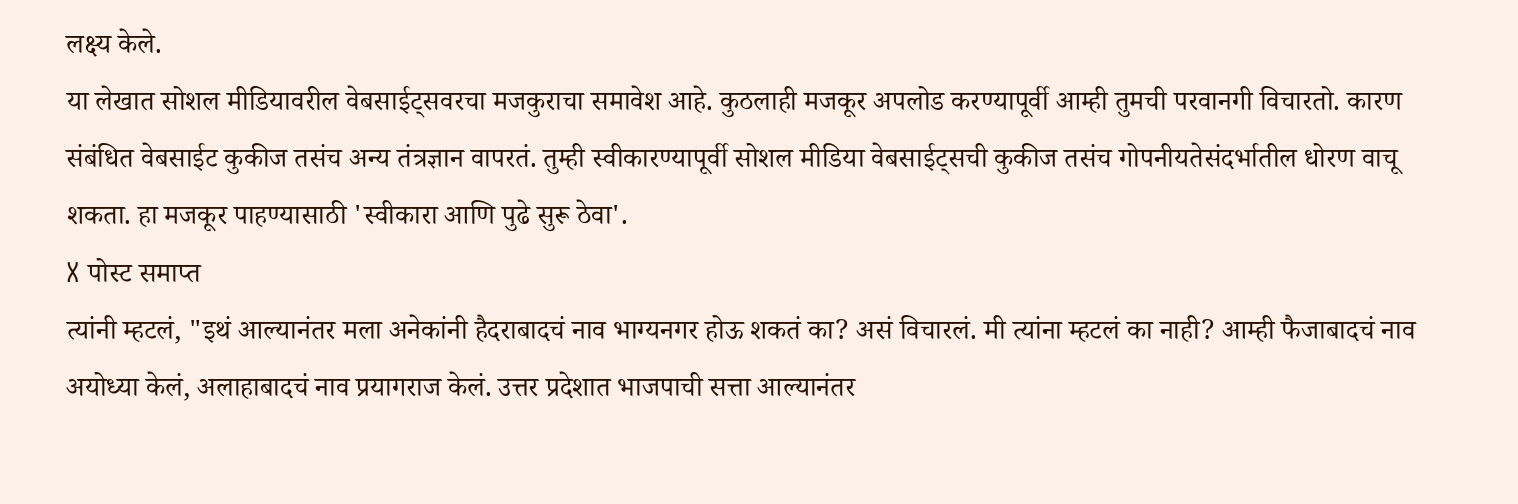लक्ष्य केले.
या लेखात सोशल मीडियावरील वेबसाईट्सवरचा मजकुराचा समावेश आहे. कुठलाही मजकूर अपलोड करण्यापूर्वी आम्ही तुमची परवानगी विचारतो. कारण संबंधित वेबसाईट कुकीज तसंच अन्य तंत्रज्ञान वापरतं. तुम्ही स्वीकारण्यापूर्वी सोशल मीडिया वेबसाईट्सची कुकीज तसंच गोपनीयतेसंदर्भातील धोरण वाचू शकता. हा मजकूर पाहण्यासाठी 'स्वीकारा आणि पुढे सुरू ठेवा'.
X पोस्ट समाप्त
त्यांनी म्हटलं, "इथं आल्यानंतर मला अनेकांनी हैदराबादचं नाव भाग्यनगर होऊ शकतं का? असं विचारलं. मी त्यांना म्हटलं का नाही? आम्ही फैजाबादचं नाव अयोध्या केलं, अलाहाबादचं नाव प्रयागराज केलं. उत्तर प्रदेशात भाजपाची सत्ता आल्यानंतर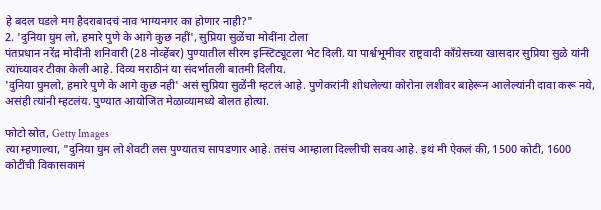हे बदल घडले मग हैदराबादचं नाव भाग्यनगर का होणार नाही?"
2. 'दुनिया घुम लो, हमारे पुणे के आगे कुछ नहीं', सुप्रिया सुळेंचा मोदींना टोला
पंतप्रधान नरेंद्र मोदींनी शनिवारी (28 नोव्हेंबर) पुण्यातील सीरम इन्स्टिट्यूटला भेट दिली. या पार्श्वभूमीवर राष्ट्रवादी काँग्रेसच्या खासदार सुप्रिया सुळे यांनी त्यांच्यावर टीका केली आहे. दिव्य मराठीनं या संदर्भातली बातमी दिलीय.
'दुनिया घुमलो, हमारे पुणे के आगे कुछ नही' असं सुप्रिया सुळेंनी म्हटलं आहे. पुणेकरांनी शोधलेल्या कोरोना लशीवर बाहेरून आलेल्यांनी दावा करू नये, असंही त्यांनी म्हटलंय. पुण्यात आयोजित मेळाव्यामध्ये बोलत होत्या.

फोटो स्रोत, Getty Images
त्या म्हणाल्या, "दुनिया घुम लो शेवटी लस पुण्यातच सापडणार आहे. तसंच आम्हाला दिल्लीची सवय आहे. इथं मी ऐकलं की, 1500 कोटी, 1600 कोटींची विकासकामं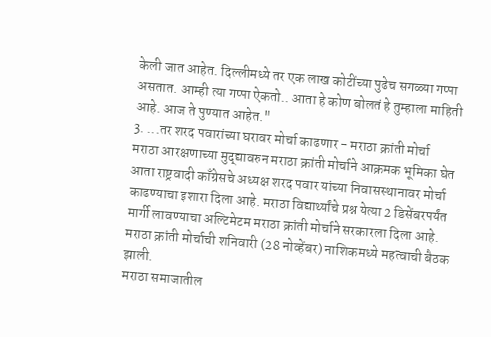केली जात आहेत. दिल्लीमध्ये तर एक लाख कोटींच्या पुढेच सगळ्या गप्पा असतात. आम्ही त्या गप्पा ऐकतो.. आता हे कोण बोलतं हे तुम्हाला माहिती आहे. आज ते पुण्यात आहेत."
3. ...तर शरद पवारांच्या घरावर मोर्चा काढणार - मराठा क्रांती मोर्चा
मराठा आरक्षणाच्या मुद्द्यावरुन मराठा क्रांती मोर्चाने आक्रमक भूमिका घेत आता राष्ट्रवादी काँग्रेसचे अध्यक्ष शरद पवार यांच्या निवासस्थानावर मोर्चा काढण्याचा इशारा दिला आहे. मराठा विद्यार्थ्यांचे प्रश्न येत्या 2 डिसेंबरपर्यंत मार्गी लावण्याचा अल्टिमेटम मराठा क्रांती मोर्चाने सरकारला दिला आहे.
मराठा क्रांती मोर्चाची शनिवारी (28 नोव्हेंबर) नाशिकमध्ये महत्वाची बैठक झाली.
मराठा समाजातील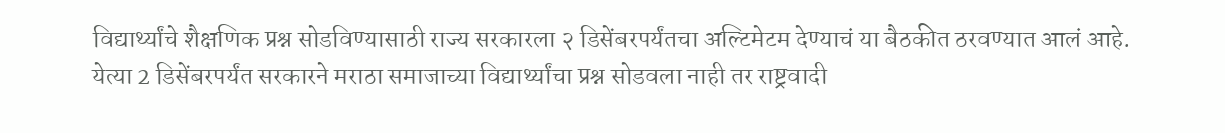विद्यार्थ्यांचे शैक्षणिक प्रश्न सोडविण्यासाठी राज्य सरकारला २ डिसेंबरपर्यंतचा अल्टिमेटम देण्याचं या बैठकीत ठरवण्यात आलं आहे. येत्या 2 डिसेंबरपर्यंत सरकारने मराठा समाजाच्या विद्यार्थ्यांचा प्रश्न सोडवला नाही तर राष्ट्रवादी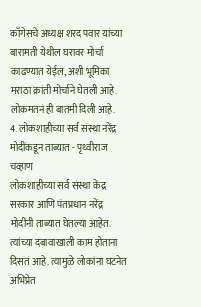काँगेसचे अध्यक्ष शरद पवार यांच्या बारामती येथील घरावर मोर्चा काढण्यात येईल, अशी भूमिका मराठा क्रांती मोर्चाने घेतली आहे.
लोकमतनं ही बातमी दिली आहे.
4. लोकशाहीच्या सर्व संस्था नरेंद्र मोदींकडून ताब्यात - पृथ्वीराज चव्हाण
लोकशाहीच्या सर्व संस्था केंद्र सरकार आणि पंतप्रधान नरेंद्र मोदींनी ताब्यात घेतल्या आहेत. त्यांच्या दबावाखाली काम होताना दिसतं आहे. त्यामुळे लोकांना घटनेत अभिप्रेत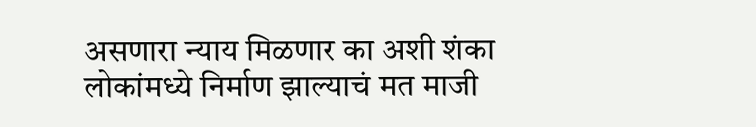असणारा न्याय मिळणार का अशी शंका लोकांमध्ये निर्माण झाल्याचं मत माजी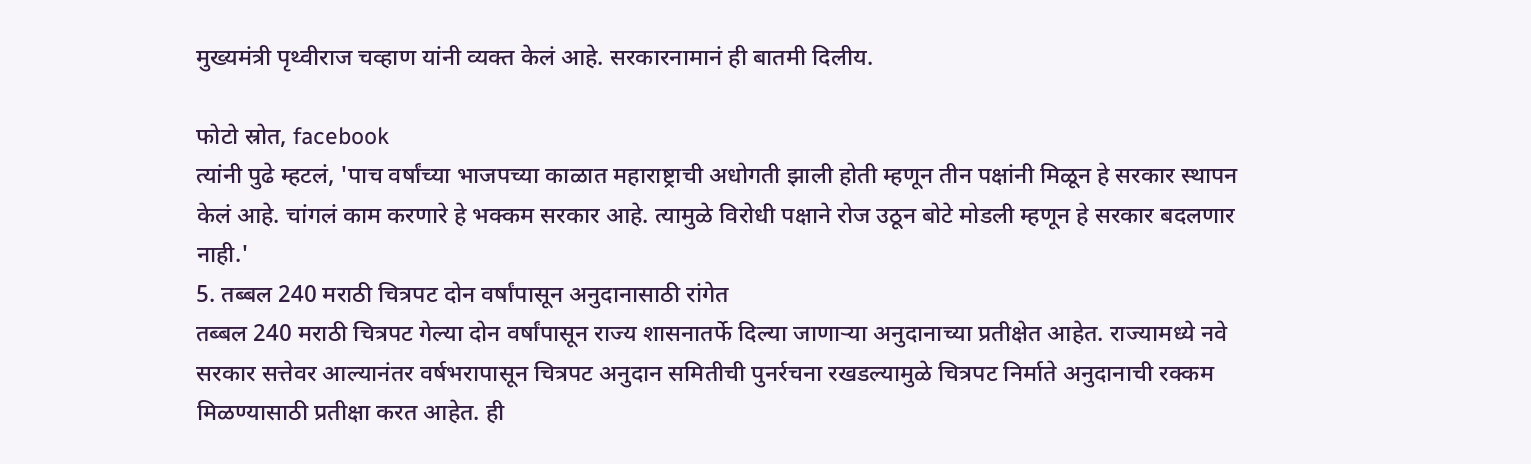मुख्यमंत्री पृथ्वीराज चव्हाण यांनी व्यक्त केलं आहे. सरकारनामानं ही बातमी दिलीय.

फोटो स्रोत, facebook
त्यांनी पुढे म्हटलं, 'पाच वर्षांच्या भाजपच्या काळात महाराष्ट्राची अधोगती झाली होती म्हणून तीन पक्षांनी मिळून हे सरकार स्थापन केलं आहे. चांगलं काम करणारे हे भक्कम सरकार आहे. त्यामुळे विरोधी पक्षाने रोज उठून बोटे मोडली म्हणून हे सरकार बदलणार नाही.'
5. तब्बल 240 मराठी चित्रपट दोन वर्षांपासून अनुदानासाठी रांगेत
तब्बल 240 मराठी चित्रपट गेल्या दोन वर्षांपासून राज्य शासनातर्फे दिल्या जाणाऱ्या अनुदानाच्या प्रतीक्षेत आहेत. राज्यामध्ये नवे सरकार सत्तेवर आल्यानंतर वर्षभरापासून चित्रपट अनुदान समितीची पुनर्रचना रखडल्यामुळे चित्रपट निर्माते अनुदानाची रक्कम मिळण्यासाठी प्रतीक्षा करत आहेत. ही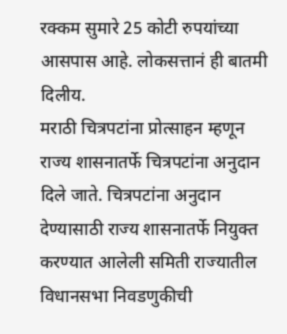रक्कम सुमारे 25 कोटी रुपयांच्या आसपास आहे. लोकसत्तानं ही बातमी दिलीय.
मराठी चित्रपटांना प्रोत्साहन म्हणून राज्य शासनातर्फे चित्रपटांना अनुदान दिले जाते. चित्रपटांना अनुदान देण्यासाठी राज्य शासनातर्फे नियुक्त करण्यात आलेली समिती राज्यातील विधानसभा निवडणुकीची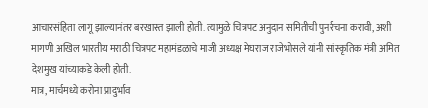आचारसंहिता लागू झाल्यानंतर बरखास्त झाली होती. त्यामुळे चित्रपट अनुदान समितीची पुनर्रचना करावी, अशी मागणी अखिल भारतीय मराठी चित्रपट महामंडळाचे माजी अध्यक्ष मेघराज राजेभोसले यांनी सांस्कृतिक मंत्री अमित देशमुख यांच्याकडे केली होती.
मात्र, मार्चमध्ये करोना प्रादुर्भाव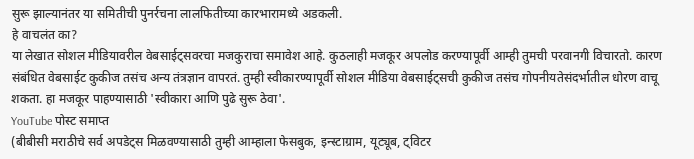सुरू झाल्यानंतर या समितीची पुनर्रचना लालफितीच्या कारभारामध्ये अडकली.
हे वाचलंत का?
या लेखात सोशल मीडियावरील वेबसाईट्सवरचा मजकुराचा समावेश आहे. कुठलाही मजकूर अपलोड करण्यापूर्वी आम्ही तुमची परवानगी विचारतो. कारण संबंधित वेबसाईट कुकीज तसंच अन्य तंत्रज्ञान वापरतं. तुम्ही स्वीकारण्यापूर्वी सोशल मीडिया वेबसाईट्सची कुकीज तसंच गोपनीयतेसंदर्भातील धोरण वाचू शकता. हा मजकूर पाहण्यासाठी 'स्वीकारा आणि पुढे सुरू ठेवा'.
YouTube पोस्ट समाप्त
(बीबीसी मराठीचे सर्व अपडेट्स मिळवण्यासाठी तुम्ही आम्हाला फेसबुक, इन्स्टाग्राम, यूट्यूब, ट्विटर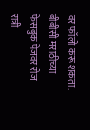वर फॉलो करू शकता. बीबीसी मराठीच्या फेसबुक पेजवर रोज रात्री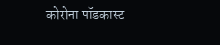कोरोना पॉडकास्ट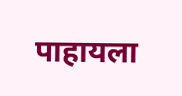पाहायला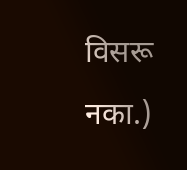विसरू नका.)